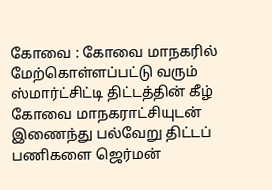கோவை : கோவை மாநகரில் மேற்கொள்ளப்பட்டு வரும் ஸ்மார்ட்சிட்டி திட்டத்தின் கீழ் கோவை மாநகராட்சியுடன் இணைந்து பல்வேறு திட்டப் பணிகளை ஜெர்மன்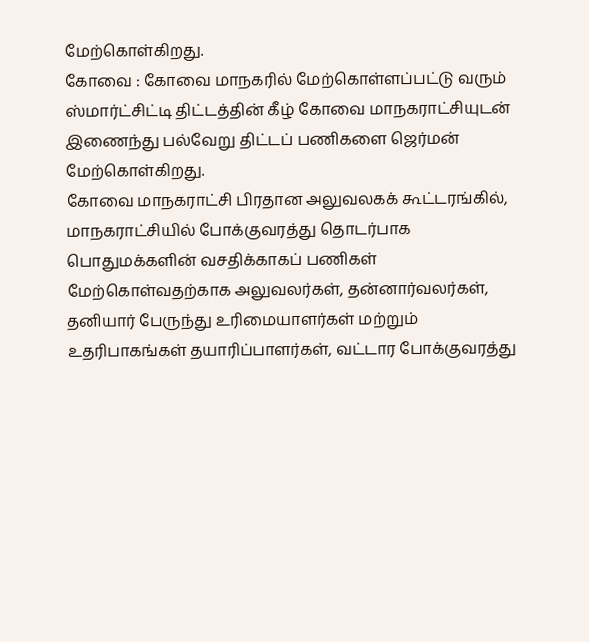மேற்கொள்கிறது.
கோவை : கோவை மாநகரில் மேற்கொள்ளப்பட்டு வரும் ஸ்மார்ட்சிட்டி திட்டத்தின் கீழ் கோவை மாநகராட்சியுடன் இணைந்து பல்வேறு திட்டப் பணிகளை ஜெர்மன் மேற்கொள்கிறது.
கோவை மாநகராட்சி பிரதான அலுவலகக் கூட்டரங்கில், மாநகராட்சியில் போக்குவரத்து தொடர்பாக பொதுமக்களின் வசதிக்காகப் பணிகள் மேற்கொள்வதற்காக அலுவலர்கள், தன்னார்வலர்கள், தனியார் பேருந்து உரிமையாளர்கள் மற்றும் உதரிபாகங்கள் தயாரிப்பாளர்கள், வட்டார போக்குவரத்து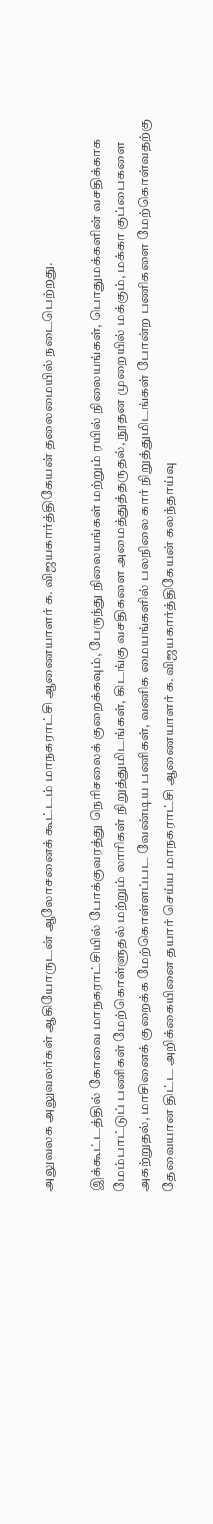அலுவலக அலுவலர்கள் ஆகியோருடன் ஆலோசனைக் கூட்டம் மாநகராட்சி ஆணையாளர் க. விஜயகார்த்திகேயன் தலைமையில் நடைபெற்றது.

இக்கூட்டத்தில் கோவை மாநகராட்சியில் போக்குவரத்து நெரிசலைக் குறைக்கவும், பேருந்து நிலையங்கள் மற்றும் ரயில் நிலையங்கள், பொதுமக்களின் வசதிக்காக மேம்பாட்டுப் பணிகள் மேற்கொள்ளுதல் மற்றும் லாரிகள் நிறுத்துமிடங்கள், கிடங்கு வசதிகளை அமைத்துத்தருதல், நூதன முறையில் மக்கும், மக்கா குப்பைகளை அகற்றுதல், மாசினைக் குறைக்க மேற்கொள்ளப்பட வேண்டிய பணிகள், வணிக மையங்களில் பலநிலை கார் நிறுத்துமிடங்கள் போன்ற பணிகளை மேற்கொள்வதற்கு தேவையான திட்ட அறிக்கையினை தயார் செய்ய மாநகராட்சி ஆணையாளர் க. விஜயகார்த்திகேயன் கலந்தாய்வு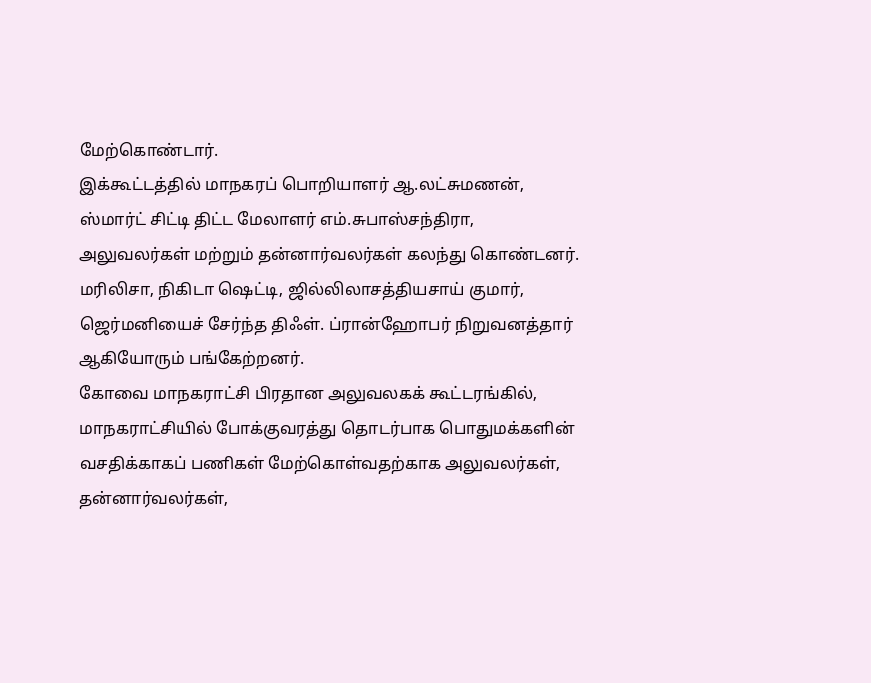மேற்கொண்டார்.
இக்கூட்டத்தில் மாநகரப் பொறியாளர் ஆ.லட்சுமணன், ஸ்மார்ட் சிட்டி திட்ட மேலாளர் எம்.சுபாஸ்சந்திரா, அலுவலர்கள் மற்றும் தன்னார்வலர்கள் கலந்து கொண்டனர். மரிலிசா, நிகிடா ஷெட்டி, ஜில்லிலாசத்தியசாய் குமார், ஜெர்மனியைச் சேர்ந்த திஃள். ப்ரான்ஹோபர் நிறுவனத்தார் ஆகியோரும் பங்கேற்றனர்.
கோவை மாநகராட்சி பிரதான அலுவலகக் கூட்டரங்கில், மாநகராட்சியில் போக்குவரத்து தொடர்பாக பொதுமக்களின் வசதிக்காகப் பணிகள் மேற்கொள்வதற்காக அலுவலர்கள், தன்னார்வலர்கள்,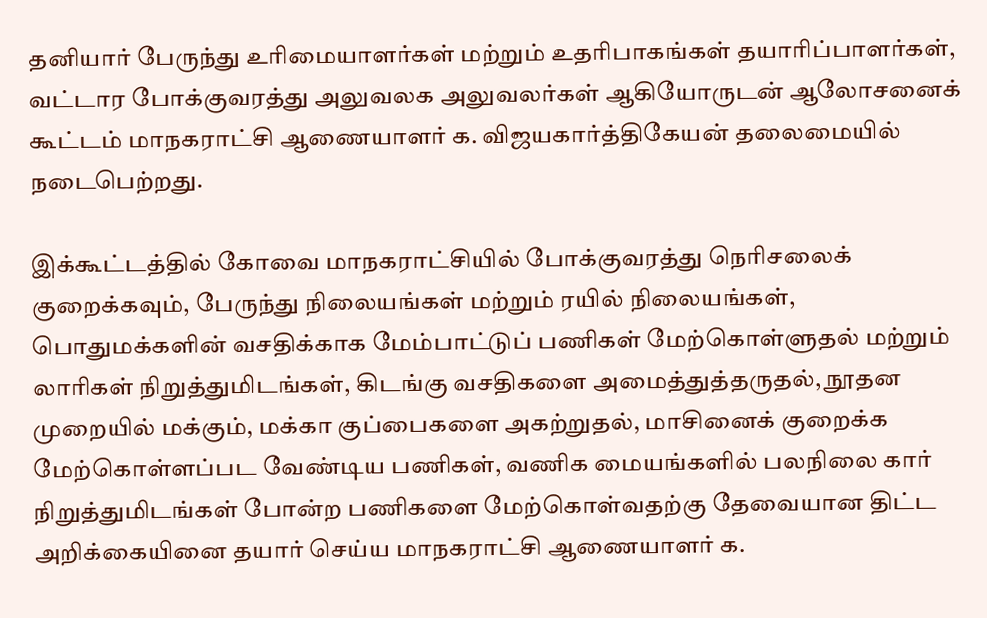தனியார் பேருந்து உரிமையாளர்கள் மற்றும் உதரிபாகங்கள் தயாரிப்பாளர்கள், வட்டார போக்குவரத்து அலுவலக அலுவலர்கள் ஆகியோருடன் ஆலோசனைக் கூட்டம் மாநகராட்சி ஆணையாளர் க. விஜயகார்த்திகேயன் தலைமையில் நடைபெற்றது.

இக்கூட்டத்தில் கோவை மாநகராட்சியில் போக்குவரத்து நெரிசலைக் குறைக்கவும், பேருந்து நிலையங்கள் மற்றும் ரயில் நிலையங்கள், பொதுமக்களின் வசதிக்காக மேம்பாட்டுப் பணிகள் மேற்கொள்ளுதல் மற்றும் லாரிகள் நிறுத்துமிடங்கள், கிடங்கு வசதிகளை அமைத்துத்தருதல், நூதன முறையில் மக்கும், மக்கா குப்பைகளை அகற்றுதல், மாசினைக் குறைக்க மேற்கொள்ளப்பட வேண்டிய பணிகள், வணிக மையங்களில் பலநிலை கார் நிறுத்துமிடங்கள் போன்ற பணிகளை மேற்கொள்வதற்கு தேவையான திட்ட அறிக்கையினை தயார் செய்ய மாநகராட்சி ஆணையாளர் க.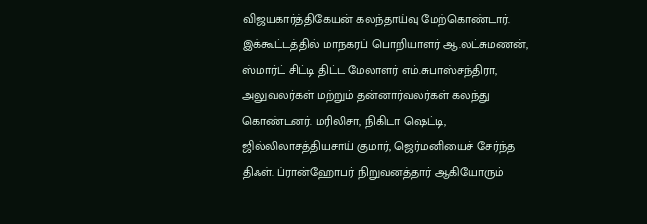விஜயகார்த்திகேயன் கலந்தாய்வு மேற்கொண்டார்.
இக்கூட்டத்தில் மாநகரப் பொறியாளர் ஆ.லட்சுமணன், ஸ்மார்ட் சிட்டி திட்ட மேலாளர் எம்.சுபாஸ்சந்திரா, அலுவலர்கள் மற்றும் தன்னார்வலர்கள் கலந்து கொண்டனர். மரிலிசா, நிகிடா ஷெட்டி, ஜில்லிலாசத்தியசாய் குமார், ஜெர்மனியைச் சேர்ந்த திஃள். ப்ரான்ஹோபர் நிறுவனத்தார் ஆகியோரும்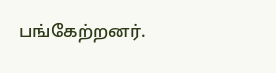பங்கேற்றனர்.